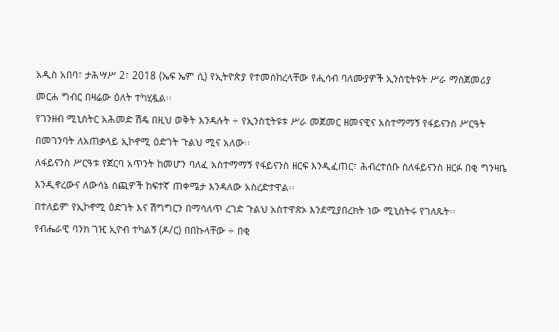አዲስ አበባ፣ ታሕሣሥ 2፣ 2018 (ኤፍ ኤም ሲ) የኢትዮጵያ የተመሰከረላቸው የሒሳብ ባለሙያዎች ኢንስቲትዩት ሥራ ማስጀመሪያ መርሐ ግብር በዛሬው ዕለት ተካሂዷል፡፡
የገንዘብ ሚኒስትር አሕመድ ሽዴ በዚህ ወቅት እንዳሉት ÷ የኢንስቲትዩቱ ሥራ መጀመር ዘመናዊና አስተማማኝ የፋይናንስ ሥርዓት በመገንባት ለአጠቃላይ ኢኮኖሚ ዕድገት ጉልህ ሚና አለው፡፡
ለፋይናንስ ሥርዓቱ የጀርባ አጥንት ከመሆን ባለፈ አስተማማኝ የፋይናንስ ዘርፍ እንዲፈጠር፣ ሕብረተሰቡ ስለፋይናንስ ዘርፉ በቂ ግንዛቤ እንዲኖረውና ለውሳኔ ሰጪዎች ከፍተኛ ጠቀሜታ እንዳለው አስረድተዋል፡፡
በተለይም የኢኮኖሚ ዕድገት እና ሽግግርን በማሳለጥ ረገድ ጉልህ አስተዋጽኦ እንደሚያበረክት ነው ሚኒስትሩ የገለጹት፡፡
የብሔራዊ ባንክ ገዢ ኢዮብ ተካልኝ (ዶ/ር) በበኩላቸው ÷ በቂ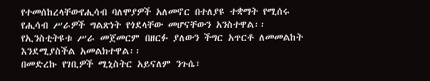የተመሰከረላቸውየሒሳብ ባለሞያዎች አለመኖር በተለያዩ ተቋማት የሚሰሩ የሒሳብ ሥራዎች ግልጽነት የጎደላቸው መሆናቸውን አንስተዋል፡፡
የኢንስቲትዩቱ ሥራ መጀመርም በዘርፉ ያለውን ችግር አጥርቶ ለመመልከት እንደሚያስችል አመልክተዋል፡፡
በመድረኩ የገቢዎች ሚኒስትር አይናለም ንጉሴ፣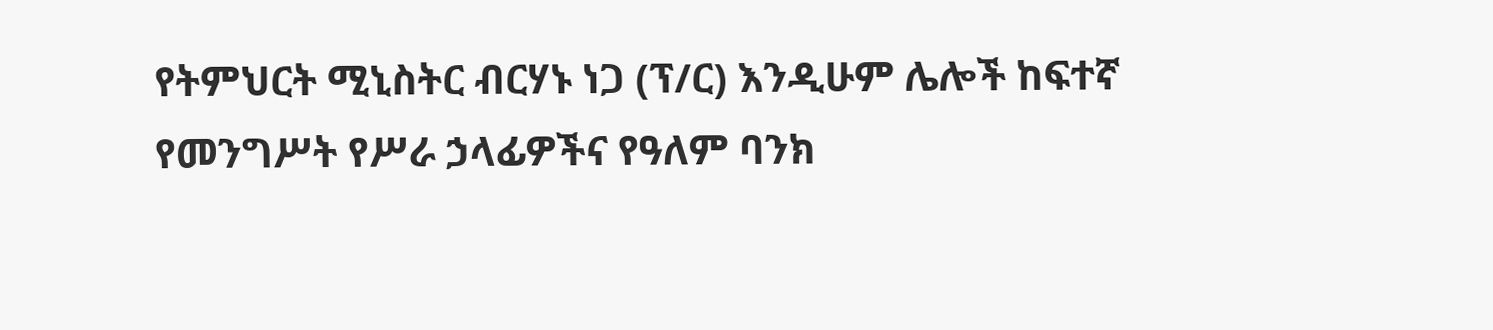የትምህርት ሚኒስትር ብርሃኑ ነጋ (ፕ/ር) እንዲሁም ሌሎች ከፍተኛ የመንግሥት የሥራ ኃላፊዎችና የዓለም ባንክ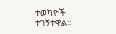ተወካዮች ተገኝተዋል።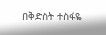በቅድስት ተስፋዬ